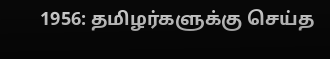1956: தமிழர்களுக்கு செய்த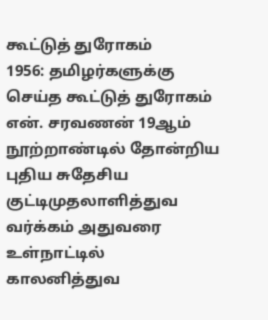கூட்டுத் துரோகம்
1956: தமிழர்களுக்கு செய்த கூட்டுத் துரோகம் என். சரவணன் 19ஆம் நூற்றாண்டில் தோன்றிய புதிய சுதேசிய குட்டிமுதலாளித்துவ வர்க்கம் அதுவரை உள்நாட்டில் காலனித்துவ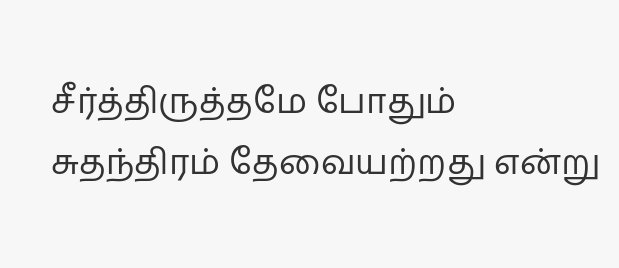சீர்த்திருத்தமே போதும் சுதந்திரம் தேவையற்றது என்று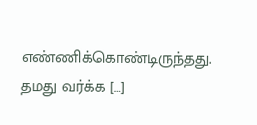எண்ணிக்கொண்டிருந்தது. தமது வர்க்க […]